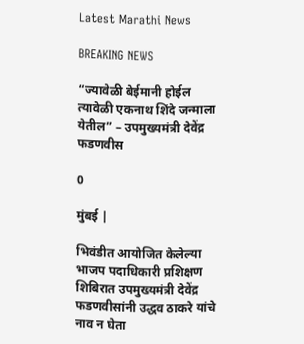Latest Marathi News

BREAKING NEWS

“ज्यावेळी बेईमानी होईल त्यावेळी एकनाथ शिंदे जन्माला येतील” – उपमुख्यमंत्री देवेंद्र फडणवीस

0

मुंबई |

भिवंडीत आयोजित केलेल्या भाजप पदाधिकारी प्रशिक्षण शिबिरात उपमुख्यमंत्री देवेंद्र फडणवीसांनी उद्धव ठाकरे यांचे नाव न घेता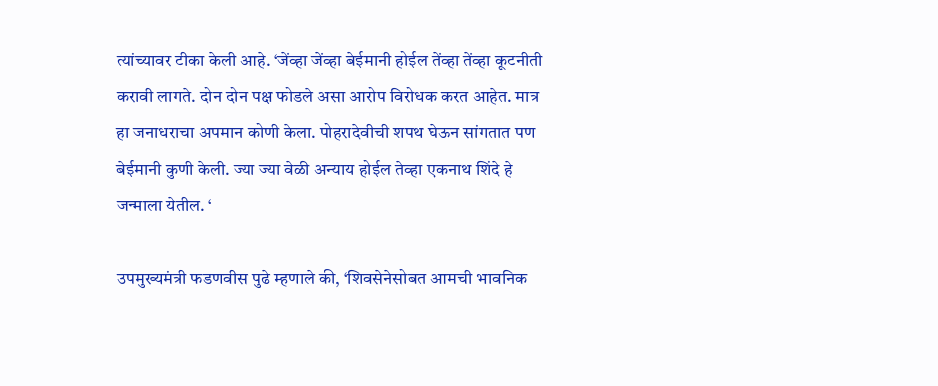त्यांच्यावर टीका केली आहे. ‘जेंव्हा जेंव्हा बेईमानी होईल तेंव्हा तेंव्हा कूटनीती करावी लागते. दोन दोन पक्ष फोडले असा आरोप विरोधक करत आहेत. मात्र हा जनाधराचा अपमान कोणी केला. पोहरादेवीची शपथ घेऊन सांगतात पण बेईमानी कुणी केली. ज्या ज्या वेळी अन्याय होईल तेव्हा एकनाथ शिंदे हे जन्माला येतील. ‘

उपमुख्यमंत्री फडणवीस पुढे म्हणाले की, ‘शिवसेनेसोबत आमची भावनिक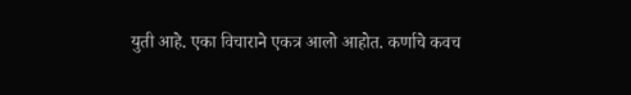युती आहे. एका विचाराने एकत्र आलो आहोत. कर्णाचे कवच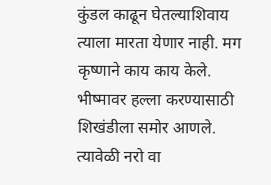कुंडल काढून घेतल्याशिवाय त्याला मारता येणार नाही. मग कृष्णाने काय काय केले. भीष्मावर हल्ला करण्यासाठी शिखंडीला समोर आणले. त्यावेळी नरो वा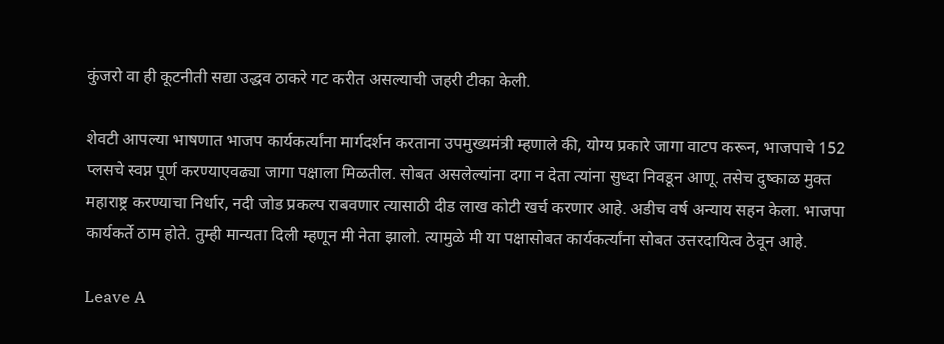कुंजरो वा ही कूटनीती सद्या उद्धव ठाकरे गट करीत असल्याची जहरी टीका केली.

शेवटी आपल्या भाषणात भाजप कार्यकर्त्यांना मार्गदर्शन करताना उपमुख्यमंत्री म्हणाले की, योग्य प्रकारे जागा वाटप करून, भाजपाचे 152 प्लसचे स्वप्न पूर्ण करण्याएवढ्या जागा पक्षाला मिळतील. सोबत असलेल्यांना दगा न देता त्यांना सुध्दा निवडून आणू. तसेच दुष्काळ मुक्त महाराष्ट्र करण्याचा निर्धार, नदी जोड प्रकल्प राबवणार त्यासाठी दीड लाख कोटी खर्च करणार आहे. अडीच वर्ष अन्याय सहन केला. भाजपा कार्यकर्ते ठाम होते. तुम्ही मान्यता दिली म्हणून मी नेता झालो. त्यामुळे मी या पक्षासोबत कार्यकर्त्यांना सोबत उत्तरदायित्व ठेवून आहे.

Leave A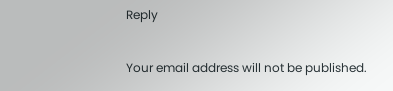Reply

Your email address will not be published.